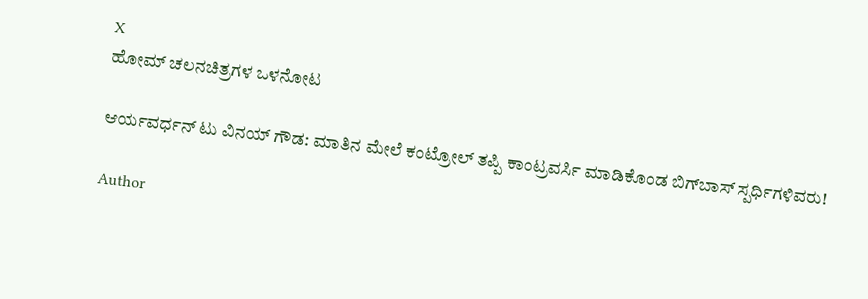X
ಹೋಮ್ ಚಲನಚಿತ್ರಗಳ ಒಳನೋಟ

ಆರ್ಯವರ್ಧನ್ ಟು ವಿನಯ್ ಗೌಡ: ಮಾತಿನ ಮೇಲೆ ಕಂಟ್ರೋಲ್ ತಪ್ಪಿ ಕಾಂಟ್ರವರ್ಸಿ ಮಾಡಿಕೊಂಡ ಬಿಗ್‌ಬಾಸ್ ಸ್ಪರ್ಧಿಗಳಿವರು!

Author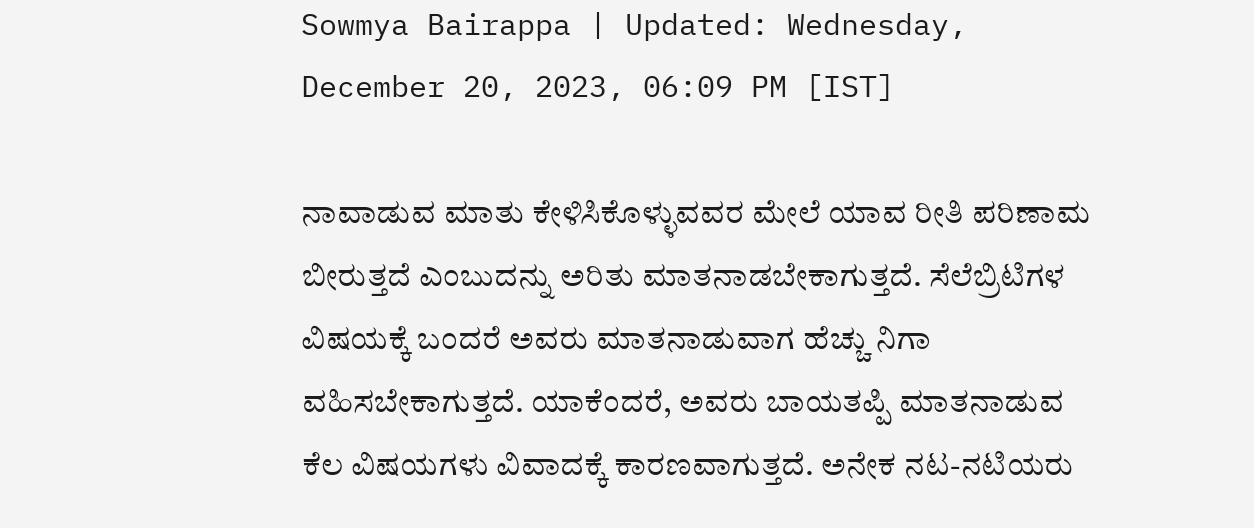Sowmya Bairappa | Updated: Wednesday, December 20, 2023, 06:09 PM [IST]

ನಾವಾಡುವ ಮಾತು ಕೇಳಿಸಿಕೊಳ್ಳುವವರ ಮೇಲೆ ಯಾವ ರೀತಿ ಪರಿಣಾಮ ಬೀರುತ್ತದೆ ಎಂಬುದನ್ನು ಅರಿತು ಮಾತನಾಡಬೇಕಾಗುತ್ತದೆ. ಸೆಲೆಬ್ರಿಟಿಗಳ ವಿಷಯಕ್ಕೆ ಬಂದರೆ ಅವರು ಮಾತನಾಡುವಾಗ ಹೆಚ್ಚು ನಿಗಾ ವಹಿಸಬೇಕಾಗುತ್ತದೆ. ಯಾಕೆಂದರೆ, ಅವರು ಬಾಯತಪ್ಪಿ ಮಾತನಾಡುವ ಕೆಲ ವಿಷಯಗಳು ವಿವಾದಕ್ಕೆ ಕಾರಣವಾಗುತ್ತದೆ. ಅನೇಕ ನಟ-ನಟಿಯರು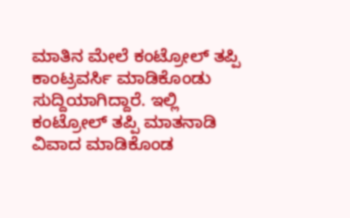ಮಾತಿನ ಮೇಲೆ ಕಂಟ್ರೋಲ್ ತಪ್ಪಿ ಕಾಂಟ್ರವರ್ಸಿ ಮಾಡಿಕೊಂಡು ಸುದ್ದಿಯಾಗಿದ್ದಾರೆ. ಇಲ್ಲಿ ಕಂಟ್ರೋಲ್ ತಪ್ಪಿ ಮಾತನಾಡಿ ವಿವಾದ ಮಾಡಿಕೊಂಡ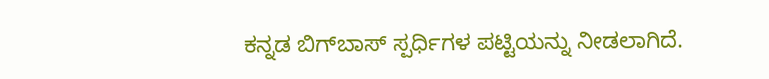ಕನ್ನಡ ಬಿಗ್‌ಬಾಸ್ ಸ್ಪರ್ಧಿಗಳ ಪಟ್ಟಿಯನ್ನು ನೀಡಲಾಗಿದೆ.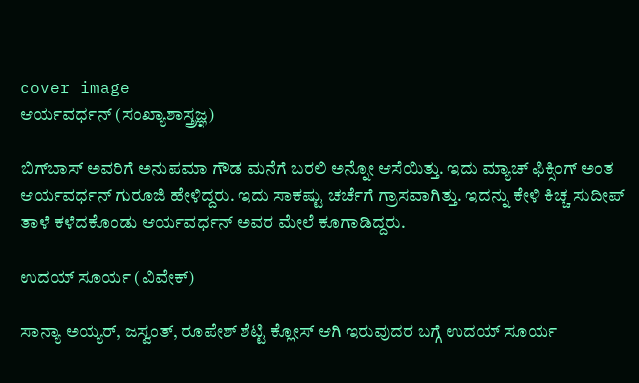cover image
ಆರ್ಯವರ್ಧನ್ (ಸಂಖ್ಯಾಶಾಸ್ತ್ರಜ್ಞ)

ಬಿಗ್‌ಬಾಸ್ ಅವರಿಗೆ ಅನುಪಮಾ ಗೌಡ ಮನೆಗೆ ಬರಲಿ ಅನ್ನೋ ಆಸೆಯಿತ್ತು. ಇದು ಮ್ಯಾಚ್ ಫಿಕ್ಸಿಂಗ್ ಅಂತ ಆರ್ಯವರ್ಧನ್ ಗುರೂಜಿ ಹೇಳಿದ್ದರು. ಇದು ಸಾಕಷ್ಟು ಚರ್ಚೆಗೆ ಗ್ರಾಸವಾಗಿತ್ತು. ಇದನ್ನು ಕೇಳಿ ಕಿಚ್ಚ ಸುದೀಪ್ ತಾಳೆ ಕಳೆದಕೊಂಡು ಆರ್ಯವರ್ಧನ್ ಅವರ ಮೇಲೆ ಕೂಗಾಡಿದ್ದರು.

ಉದಯ್ ಸೂರ್ಯ (ವಿವೇಕ್)

ಸಾನ್ಯಾ ಅಯ್ಯರ್, ಜಸ್ವಂತ್, ರೂಪೇಶ್ ಶೆಟ್ಟಿ ಕ್ಲೋಸ್ ಆಗಿ ಇರುವುದರ ಬಗ್ಗೆ ಉದಯ್ ಸೂರ್ಯ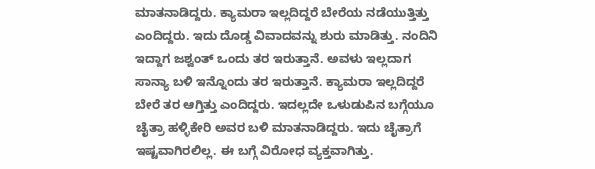ಮಾತನಾಡಿದ್ದರು. ಕ್ಯಾಮರಾ ಇಲ್ಲದಿದ್ದರೆ ಬೇರೆಯ ನಡೆಯುತ್ತಿತ್ತು ಎಂದಿದ್ದರು. ಇದು ದೊಡ್ಡ ವಿವಾದವನ್ನು ಶುರು ಮಾಡಿತ್ತು. ನಂದಿನಿ ಇದ್ದಾಗ ಜಶ್ವಂತ್ ಒಂದು ತರ ಇರುತ್ತಾನೆ. ಅವಳು ಇಲ್ಲದಾಗ ಸಾನ್ಯಾ ಬಳಿ ಇನ್ನೊಂದು ತರ ಇರುತ್ತಾನೆ. ಕ್ಯಾಮರಾ ಇಲ್ಲದಿದ್ದರೆ ಬೇರೆ ತರ ಆಗ್ತಿತ್ತು ಎಂದಿದ್ದರು. ಇದಲ್ಲದೇ ಒಳುಡುಪಿನ ಬಗ್ಗೆಯೂ ಚೈತ್ರಾ ಹಳ್ಳಿಕೇರಿ ಅವರ ಬಳಿ ಮಾತನಾಡಿದ್ದರು. ಇದು ಚೈತ್ರಾಗೆ ಇಷ್ಟವಾಗಿರಲಿಲ್ಲ. ಈ ಬಗ್ಗೆ ವಿರೋಧ ವ್ಯಕ್ತವಾಗಿತ್ತು.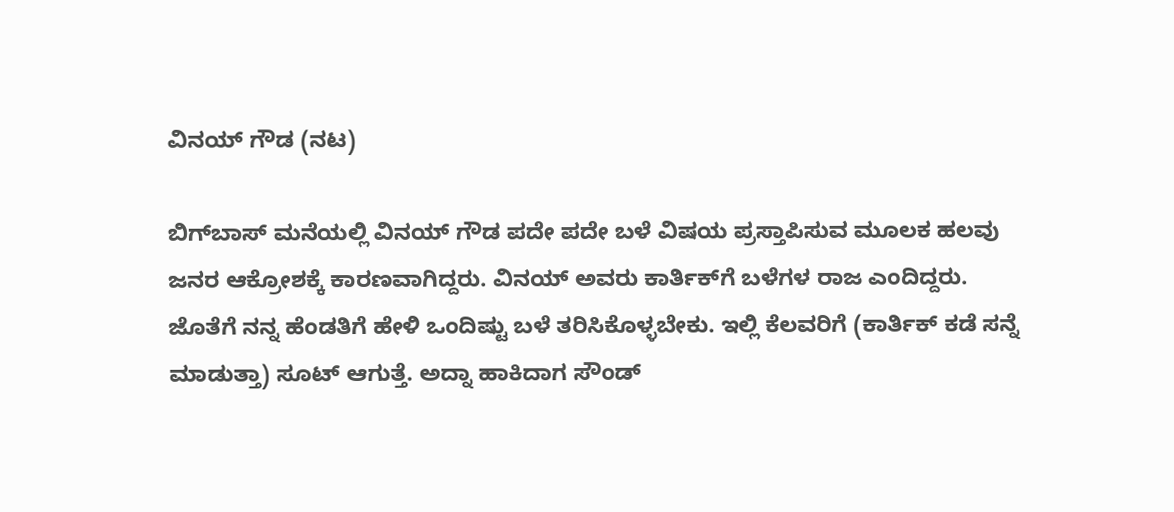ವಿನಯ್ ಗೌಡ (ನಟ)

ಬಿಗ್‌ಬಾಸ್ ಮನೆಯಲ್ಲಿ ವಿನಯ್ ಗೌಡ ಪದೇ ಪದೇ ಬಳೆ ವಿಷಯ ಪ್ರಸ್ತಾಪಿಸುವ ಮೂಲಕ ಹಲವು ಜನರ ಆಕ್ರೋಶಕ್ಕೆ ಕಾರಣವಾಗಿದ್ದರು. ವಿನಯ್‌ ಅವರು ಕಾರ್ತಿಕ್‌ಗೆ ಬಳೆಗಳ ರಾಜ ಎಂದಿದ್ದರು. ಜೊತೆಗೆ ನನ್ನ ಹೆಂಡತಿಗೆ ಹೇಳಿ ಒಂದಿಷ್ಟು ಬಳೆ ತರಿಸಿಕೊಳ್ಳಬೇಕು. ಇಲ್ಲಿ ಕೆಲವರಿಗೆ (ಕಾರ್ತಿಕ್ ಕಡೆ ಸನ್ನೆ ಮಾಡುತ್ತಾ) ಸೂಟ್ ಆಗುತ್ತೆ. ಅದ್ನಾ ಹಾಕಿದಾಗ ಸೌಂಡ್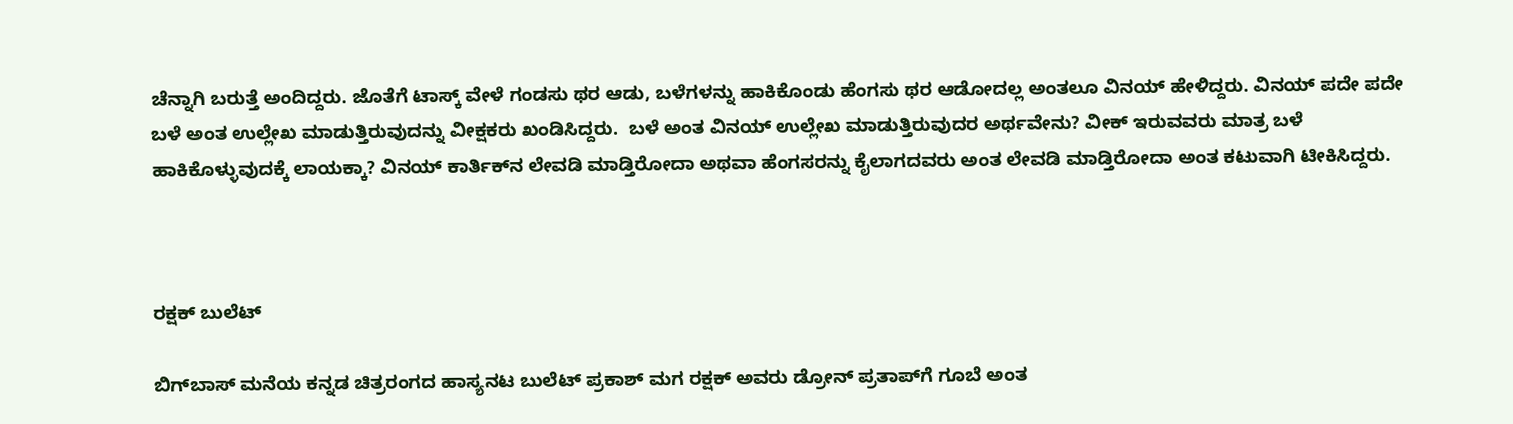ಚೆನ್ನಾಗಿ ಬರುತ್ತೆ ಅಂದಿದ್ದರು. ಜೊತೆಗೆ ಟಾಸ್ಕ್‌ ವೇಳೆ ಗಂಡಸು ಥರ ಆಡು, ಬಳೆಗಳನ್ನು ಹಾಕಿಕೊಂಡು ಹೆಂಗಸು ಥರ ಆಡೋದಲ್ಲ ಅಂತಲೂ ವಿನಯ್ ಹೇಳಿದ್ದರು. ವಿನಯ್ ಪದೇ ಪದೇ ಬಳೆ ಅಂತ ಉಲ್ಲೇಖ ಮಾಡುತ್ತಿರುವುದನ್ನು ವೀಕ್ಷಕರು ಖಂಡಿಸಿದ್ದರು.  ಬಳೆ ಅಂತ ವಿನಯ್ ಉಲ್ಲೇಖ ಮಾಡುತ್ತಿರುವುದರ ಅರ್ಥವೇನು? ವೀಕ್ ಇರುವವರು ಮಾತ್ರ ಬಳೆ ಹಾಕಿಕೊಳ್ಳುವುದಕ್ಕೆ ಲಾಯಕ್ಕಾ? ವಿನಯ್ ಕಾರ್ತಿಕ್‌ನ ಲೇವಡಿ ಮಾಡ್ತಿರೋದಾ ಅಥವಾ ಹೆಂಗಸರನ್ನು ಕೈಲಾಗದವರು ಅಂತ ಲೇವಡಿ ಮಾಡ್ತಿರೋದಾ ಅಂತ ಕಟುವಾಗಿ ಟೀಕಿಸಿದ್ದರು.



ರಕ್ಷಕ್ ಬುಲೆಟ್

ಬಿಗ್‌ಬಾಸ್ ಮನೆಯ ಕನ್ನಡ ಚಿತ್ರರಂಗದ ಹಾಸ್ಯನಟ ಬುಲೆಟ್ ಪ್ರಕಾಶ್ ಮಗ ರಕ್ಷಕ್ ಅವರು ಡ್ರೋನ್‌ ಪ್ರತಾಪ್‌ಗೆ ಗೂಬೆ ಅಂತ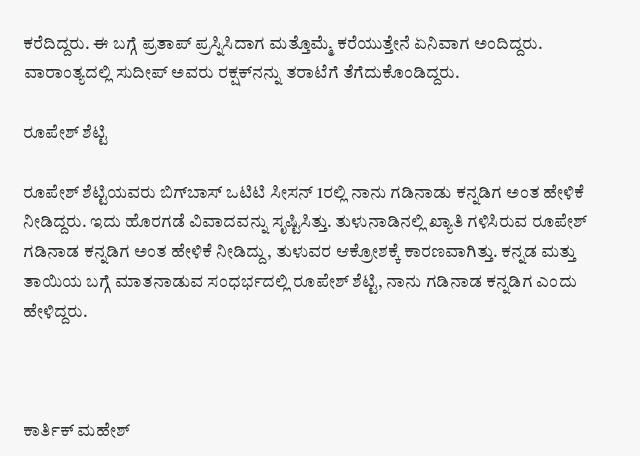ಕರೆದಿದ್ದರು. ಈ ಬಗ್ಗೆ ಪ್ರತಾಪ್ ಪ್ರಸ್ನಿಸಿದಾಗ ಮತ್ತೊಮ್ಮೆ ಕರೆಯುತ್ತೇನೆ ಏನಿವಾಗ ಅಂದಿದ್ದರು. ವಾರಾಂತ್ಯದಲ್ಲಿ ಸುದೀಪ್ ಅವರು ರಕ್ಷಕ್‌ನನ್ನು ತರಾಟೆಗೆ ತೆಗೆದುಕೊಂಡಿದ್ದರು.

ರೂಪೇಶ್ ಶೆಟ್ಟಿ

ರೂಪೇಶ್ ಶೆಟ್ಟಿಯವರು ಬಿಗ್‌ಬಾಸ್‌ ಒಟಿಟಿ ಸೀಸನ್ 1ರಲ್ಲಿ ನಾನು ಗಡಿನಾಡು ಕನ್ನಡಿಗ ಅಂತ ಹೇಳಿಕೆ ನೀಡಿದ್ದರು. ಇದು ಹೊರಗಡೆ ವಿವಾದವನ್ನು ಸೃಷ್ಟಿಸಿತ್ತು. ತುಳುನಾಡಿನಲ್ಲಿ ಖ್ಯಾತಿ ಗಳಿಸಿರುವ ರೂಪೇಶ್ ಗಡಿನಾಡ ಕನ್ನಡಿಗ ಅಂತ ಹೇಳಿಕೆ ನೀಡಿದ್ದು, ತುಳುವರ ಆಕ್ರೋಶಕ್ಕೆ ಕಾರಣವಾಗಿತ್ತು. ಕನ್ನಡ ಮತ್ತು ತಾಯಿಯ ಬಗ್ಗೆ ಮಾತನಾಡುವ ಸಂಧರ್ಭದಲ್ಲಿ ರೂಪೇಶ್ ಶೆಟ್ಟಿ, ನಾನು ಗಡಿನಾಡ ಕನ್ನಡಿಗ ಎಂದು ಹೇಳಿದ್ದರು.



ಕಾರ್ತಿಕ್ ಮಹೇಶ್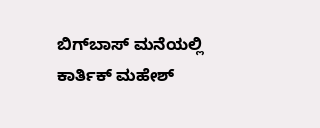ಬಿಗ್‌ಬಾಸ್ ಮನೆಯಲ್ಲಿ ಕಾರ್ತಿಕ್ ಮಹೇಶ್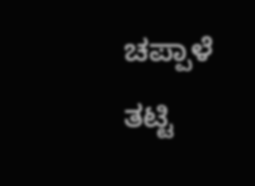ಚಪ್ಪಾಳೆ ತಟ್ಟಿ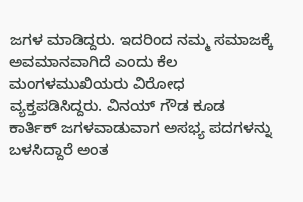ಜಗಳ ಮಾಡಿದ್ದರು. ಇದರಿಂದ ನಮ್ಮ ಸಮಾಜಕ್ಕೆ ಅವಮಾನವಾಗಿದೆ ಎಂದು ಕೆಲ ಮಂಗಳಮುಖಿಯರು ವಿರೋಧ ವ್ಯಕ್ತಪಡಿಸಿದ್ದರು. ವಿನಯ್ ಗೌಡ ಕೂಡ ಕಾರ್ತಿಕ್ ಜಗಳವಾಡುವಾಗ ಅಸಭ್ಯ ಪದಗಳನ್ನು ಬಳಸಿದ್ದಾರೆ ಅಂತ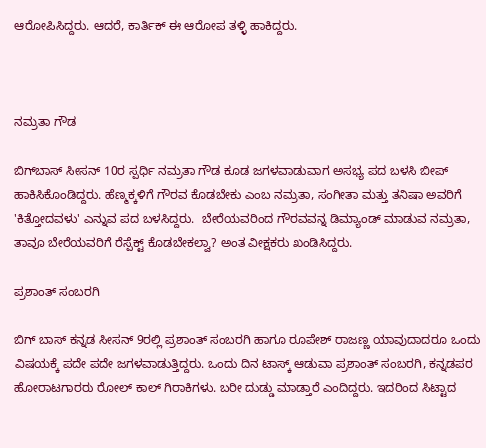ಆರೋಪಿಸಿದ್ದರು. ಆದರೆ, ಕಾರ್ತಿಕ್ ಈ ಆರೋಪ ತಳ್ಳಿ ಹಾಕಿದ್ದರು.



ನಮ್ರತಾ ಗೌಡ

ಬಿಗ್‌ಬಾಸ್‌ ಸೀಸನ್ 10ರ ಸ್ಪರ್ಧಿ ನಮ್ರತಾ ಗೌಡ ಕೂಡ ಜಗಳವಾಡುವಾಗ ಅಸಭ್ಯ ಪದ ಬಳಸಿ ಬೀಪ್ ಹಾಕಿಸಿಕೊಂಡಿದ್ದರು. ಹೆಣ್ಮಕ್ಕಳಿಗೆ ಗೌರವ ಕೊಡಬೇಕು ಎಂಬ ನಮ್ರತಾ, ಸಂಗೀತಾ ಮತ್ತು ತನಿಷಾ ಅವರಿಗೆ 'ಕಿತ್ತೋದವಳು' ಎನ್ನುವ ಪದ ಬಳಸಿದ್ದರು.  ಬೇರೆಯವರಿಂದ ಗೌರವವನ್ನ ಡಿಮ್ಯಾಂಡ್ ಮಾಡುವ ನಮ್ರತಾ, ತಾವೂ ಬೇರೆಯವರಿಗೆ ರೆಸ್ಪೆಕ್ಟ್ ಕೊಡಬೇಕಲ್ವಾ? ಅಂತ ವೀಕ್ಷಕರು ಖಂಡಿಸಿದ್ದರು.

ಪ್ರಶಾಂತ್ ಸಂಬರಗಿ

ಬಿಗ್‌ ಬಾಸ್ ಕನ್ನಡ ಸೀಸನ್ 9ರಲ್ಲಿ ಪ್ರಶಾಂತ್ ಸಂಬರಗಿ ಹಾಗೂ ರೂಪೇಶ್ ರಾಜಣ್ಣ ಯಾವುದಾದರೂ ಒಂದು ವಿಷಯಕ್ಕೆ ಪದೇ ಪದೇ ಜಗಳವಾಡುತ್ತಿದ್ದರು. ಒಂದು ದಿನ ಟಾಸ್ಕ್ ಆಡುವಾ ಪ್ರಶಾಂತ್ ಸಂಬರಗಿ, ಕನ್ನಡಪರ ಹೋರಾಟಗಾರರು ರೋಲ್‌ ಕಾಲ್ ಗಿರಾಕಿಗಳು. ಬರೀ ದುಡ್ಡು ಮಾಡ್ತಾರೆ ಎಂದಿದ್ದರು. ಇದರಿಂದ ಸಿಟ್ಟಾದ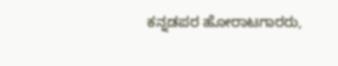ಕನ್ನಡಪರ ಹೋರಾಟಗಾರರು,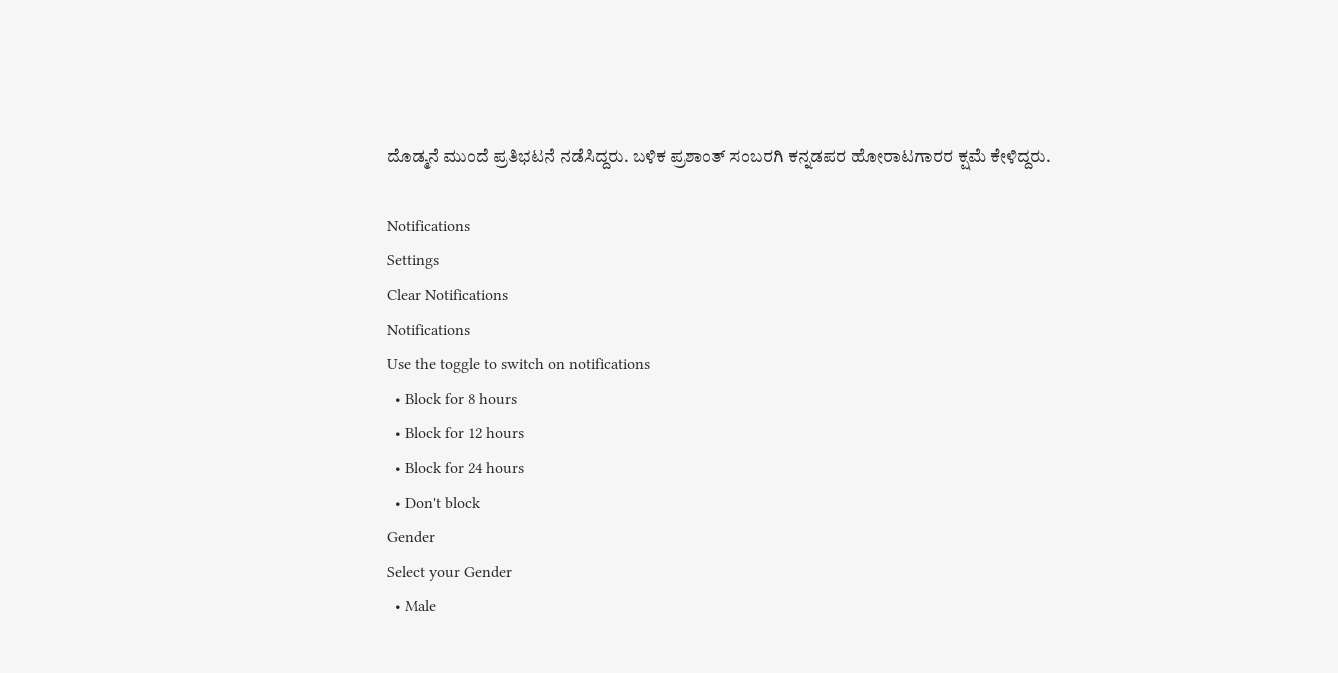ದೊಡ್ಮನೆ ಮುಂದೆ ಪ್ರತಿಭಟನೆ ನಡೆಸಿದ್ದರು. ಬಳಿಕ ಪ್ರಶಾಂತ್ ಸಂಬರಗಿ ಕನ್ನಡಪರ ಹೋರಾಟಗಾರರ ಕ್ಷಮೆ ಕೇಳಿದ್ದರು.

Notifications
Settings
Clear Notifications
Notifications
Use the toggle to switch on notifications
  • Block for 8 hours
  • Block for 12 hours
  • Block for 24 hours
  • Don't block
Gender
Select your Gender
  • Male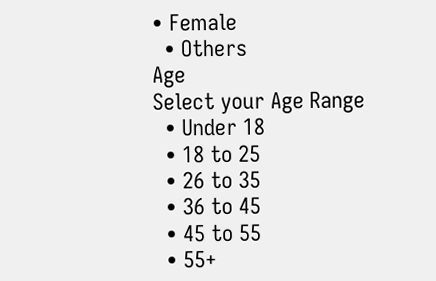• Female
  • Others
Age
Select your Age Range
  • Under 18
  • 18 to 25
  • 26 to 35
  • 36 to 45
  • 45 to 55
  • 55+